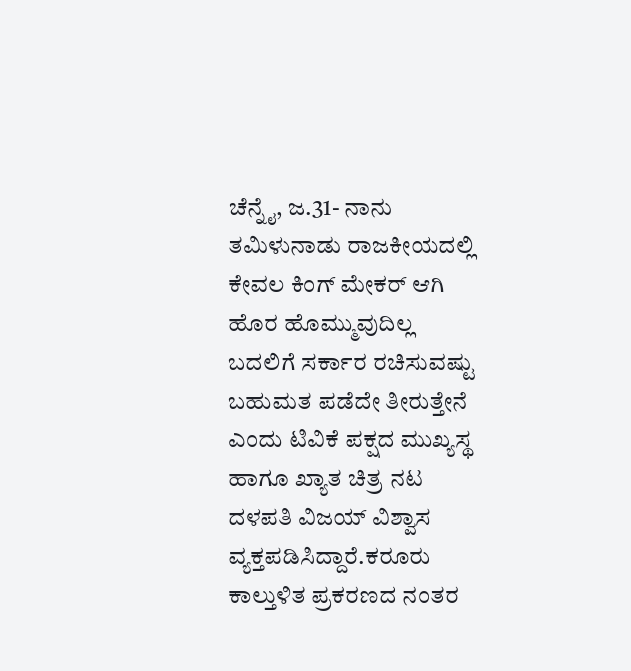ಚೆನ್ನೈ, ಜ.31- ನಾನು ತಮಿಳುನಾಡು ರಾಜಕೀಯದಲ್ಲಿ ಕೇವಲ ಕಿಂಗ್ ಮೇಕರ್ ಆಗಿ ಹೊರ ಹೊಮ್ಮುವುದಿಲ್ಲ ಬದಲಿಗೆ ಸರ್ಕಾರ ರಚಿಸುವಷ್ಟು ಬಹುಮತ ಪಡೆದೇ ತೀರುತ್ತೇನೆ ಎಂದು ಟಿವಿಕೆ ಪಕ್ಷದ ಮುಖ್ಯಸ್ಥ ಹಾಗೂ ಖ್ಯಾತ ಚಿತ್ರ ನಟ ದಳಪತಿ ವಿಜಯ್ ವಿಶ್ವಾಸ ವ್ಯಕ್ತಪಡಿಸಿದ್ದಾರೆ.ಕರೂರು ಕಾಲ್ತುಳಿತ ಪ್ರಕರಣದ ನಂತರ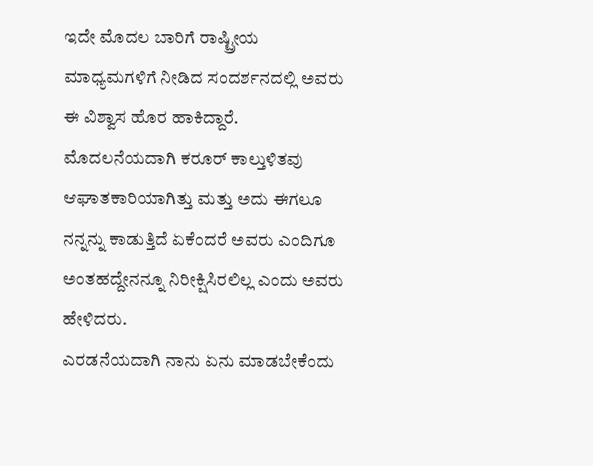ಇದೇ ಮೊದಲ ಬಾರಿಗೆ ರಾಷ್ಟ್ರೀಯ ಮಾಧ್ಯಮಗಳಿಗೆ ನೀಡಿದ ಸಂದರ್ಶನದಲ್ಲಿ ಅವರು ಈ ವಿಶ್ವಾಸ ಹೊರ ಹಾಕಿದ್ದಾರೆ.
ಮೊದಲನೆಯದಾಗಿ ಕರೂರ್ ಕಾಲ್ತುಳಿತವು ಆಘಾತಕಾರಿಯಾಗಿತ್ತು ಮತ್ತು ಅದು ಈಗಲೂ ನನ್ನನ್ನು ಕಾಡುತ್ತಿದೆ ಏಕೆಂದರೆ ಅವರು ಎಂದಿಗೂ ಅಂತಹದ್ದೇನನ್ನೂ ನಿರೀಕ್ಷಿಸಿರಲಿಲ್ಲ ಎಂದು ಅವರು ಹೇಳಿದರು.
ಎರಡನೆಯದಾಗಿ ನಾನು ಏನು ಮಾಡಬೇಕೆಂದು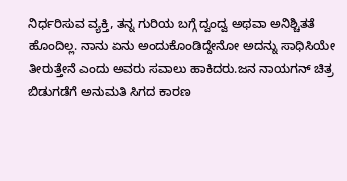ನಿರ್ಧರಿಸುವ ವ್ಯಕ್ತಿ, ತನ್ನ ಗುರಿಯ ಬಗ್ಗೆ ದ್ವಂದ್ವ ಅಥವಾ ಅನಿಶ್ಚಿತತೆ ಹೊಂದಿಲ್ಲ. ನಾನು ಏನು ಅಂದುಕೊಂಡಿದ್ದೇನೋ ಅದನ್ನು ಸಾಧಿಸಿಯೇ ತೀರುತ್ತೇನೆ ಎಂದು ಅವರು ಸವಾಲು ಹಾಕಿದರು.ಜನ ನಾಯಗನ್ ಚಿತ್ರ ಬಿಡುಗಡೆಗೆ ಅನುಮತಿ ಸಿಗದ ಕಾರಣ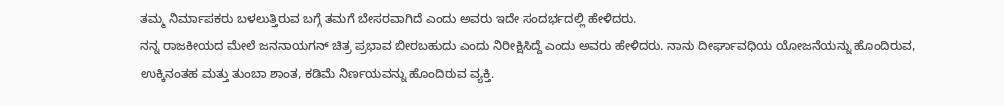ತಮ್ಮ ನಿರ್ಮಾಪಕರು ಬಳಲುತ್ತಿರುವ ಬಗ್ಗೆ ತಮಗೆ ಬೇಸರವಾಗಿದೆ ಎಂದು ಅವರು ಇದೇ ಸಂದರ್ಭದಲ್ಲಿ ಹೇಳಿದರು.
ನನ್ನ ರಾಜಕೀಯದ ಮೇಲೆ ಜನನಾಯಗನ್ ಚಿತ್ರ ಪ್ರಭಾವ ಬೀರಬಹುದು ಎಂದು ನಿರೀಕ್ಷಿಸಿದ್ದೆ ಎಂದು ಅವರು ಹೇಳಿದರು. ನಾನು ದೀರ್ಘಾವಧಿಯ ಯೋಜನೆಯನ್ನು ಹೊಂದಿರುವ, ಉಕ್ಕಿನಂತಹ ಮತ್ತು ತುಂಬಾ ಶಾಂತ, ಕಡಿಮೆ ನಿರ್ಣಯವನ್ನು ಹೊಂದಿರುವ ವ್ಯಕ್ತಿ.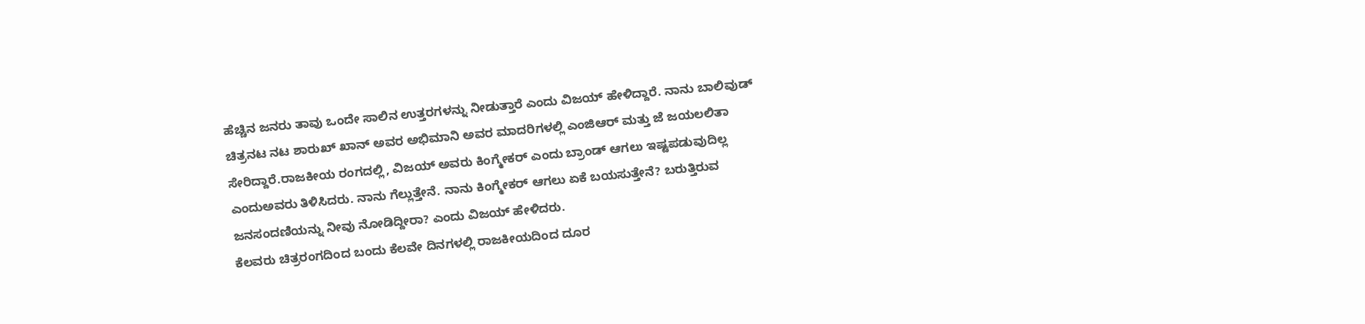ಹೆಚ್ಚಿನ ಜನರು ತಾವು ಒಂದೇ ಸಾಲಿನ ಉತ್ತರಗಳನ್ನು ನೀಡುತ್ತಾರೆ ಎಂದು ವಿಜಯ್ ಹೇಳಿದ್ದಾರೆ. ನಾನು ಬಾಲಿವುಡ್ ಚಿತ್ರನಟ ನಟ ಶಾರುಖ್ ಖಾನ್ ಅವರ ಅಭಿಮಾನಿ ಅವರ ಮಾದರಿಗಳಲ್ಲಿ ಎಂಜಿಆರ್ ಮತ್ತು ಜೆ ಜಯಲಲಿತಾ ಸೇರಿದ್ದಾರೆ.ರಾಜಕೀಯ ರಂಗದಲ್ಲಿ, ವಿಜಯ್ ಅವರು ಕಿಂಗ್ಮೇಕರ್ ಎಂದು ಬ್ರಾಂಡ್ ಆಗಲು ಇಷ್ಟಪಡುವುದಿಲ್ಲ ಎಂದುಅವರು ತಿಳಿಸಿದರು. ನಾನು ಗೆಲ್ಲುತ್ತೇನೆ. ನಾನು ಕಿಂಗ್ಮೇಕರ್ ಆಗಲು ಏಕೆ ಬಯಸುತ್ತೇನೆ? ಬರುತ್ತಿರುವ ಜನಸಂದಣಿಯನ್ನು ನೀವು ನೋಡಿದ್ದೀರಾ? ಎಂದು ವಿಜಯ್ ಹೇಳಿದರು.
ಕೆಲವರು ಚಿತ್ರರಂಗದಿಂದ ಬಂದು ಕೆಲವೇ ದಿನಗಳಲ್ಲಿ ರಾಜಕೀಯದಿಂದ ದೂರ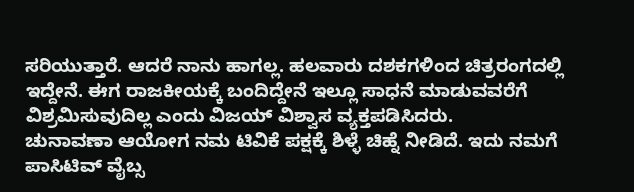ಸರಿಯುತ್ತಾರೆ. ಆದರೆ ನಾನು ಹಾಗಲ್ಲ. ಹಲವಾರು ದಶಕಗಳಿಂದ ಚಿತ್ರರಂಗದಲ್ಲಿ ಇದ್ದೇನೆ. ಈಗ ರಾಜಕೀಯಕ್ಕೆ ಬಂದಿದ್ದೇನೆ ಇಲ್ಲೂ ಸಾಧನೆ ಮಾಡುವವರೆಗೆ ವಿಶ್ರಮಿಸುವುದಿಲ್ಲ ಎಂದು ವಿಜಯ್ ವಿಶ್ವಾಸ ವ್ಯಕ್ತಪಡಿಸಿದರು.
ಚುನಾವಣಾ ಆಯೋಗ ನಮ ಟಿವಿಕೆ ಪಕ್ಷಕ್ಕೆ ಶಿಳ್ಳೆ ಚಿಹ್ನೆ ನೀಡಿದೆ. ಇದು ನಮಗೆ ಪಾಸಿಟಿವ್ ವೈಬ್ಸ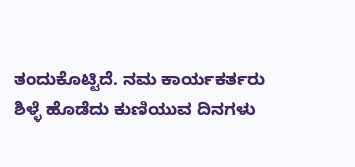ತಂದುಕೊಟ್ಟಿದೆ. ನಮ ಕಾರ್ಯಕರ್ತರು ಶಿಳ್ಳೆ ಹೊಡೆದು ಕುಣಿಯುವ ದಿನಗಳು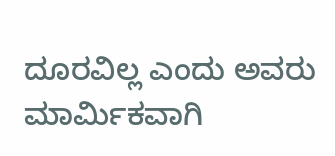ದೂರವಿಲ್ಲ ಎಂದು ಅವರು ಮಾರ್ಮಿಕವಾಗಿ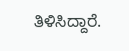ತಿಳಿಸಿದ್ದಾರೆ.